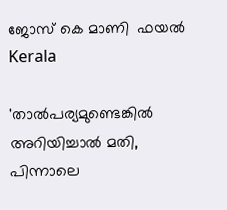ജോസ് കെ മാണി  ഫയൽ
Kerala

'താല്‍പര്യമുണ്ടെങ്കില്‍ അറിയിച്ചാല്‍ മതി, പിന്നാലെ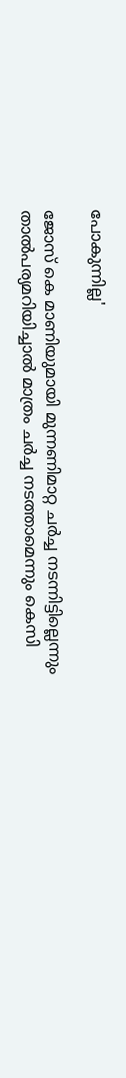പോകുന്നില്ല'

ജോസ് കെ മാണിയുമായി മുന്നണിമാറ്റ ചര്‍ച്ച നടന്നിട്ടില്ലെന്നും താല്‍പര്യമറിയിച്ചാല്‍ മാത്രം ചര്‍ച്ച നടത്താമെന്നും കെസി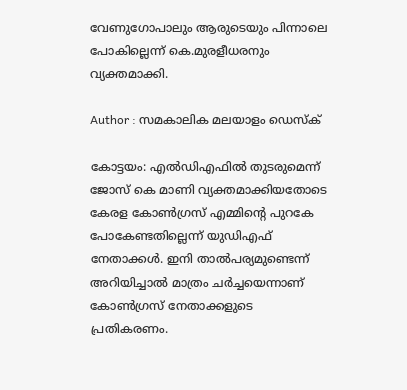വേണുഗോപാലും ആരുടെയും പിന്നാലെ പോകില്ലെന്ന് കെ.മുരളീധരനും വ്യക്തമാക്കി.

Author : സമകാലിക മലയാളം ഡെസ്ക്

കോട്ടയം: എല്‍ഡിഎഫില്‍ തുടരുമെന്ന് ജോസ് കെ മാണി വ്യക്തമാക്കിയതോടെ കേരള കോണ്‍ഗ്രസ് എമ്മിന്റെ പുറകേ പോകേണ്ടതില്ലെന്ന് യുഡിഎഫ് നേതാക്കള്‍. ഇനി താല്‍പര്യമുണ്ടെന്ന് അറിയിച്ചാല്‍ മാത്രം ചര്‍ച്ചയെന്നാണ് കോണ്‍ഗ്രസ് നേതാക്കളുടെ പ്രതികരണം.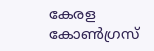കേരള കോണ്‍ഗ്രസ്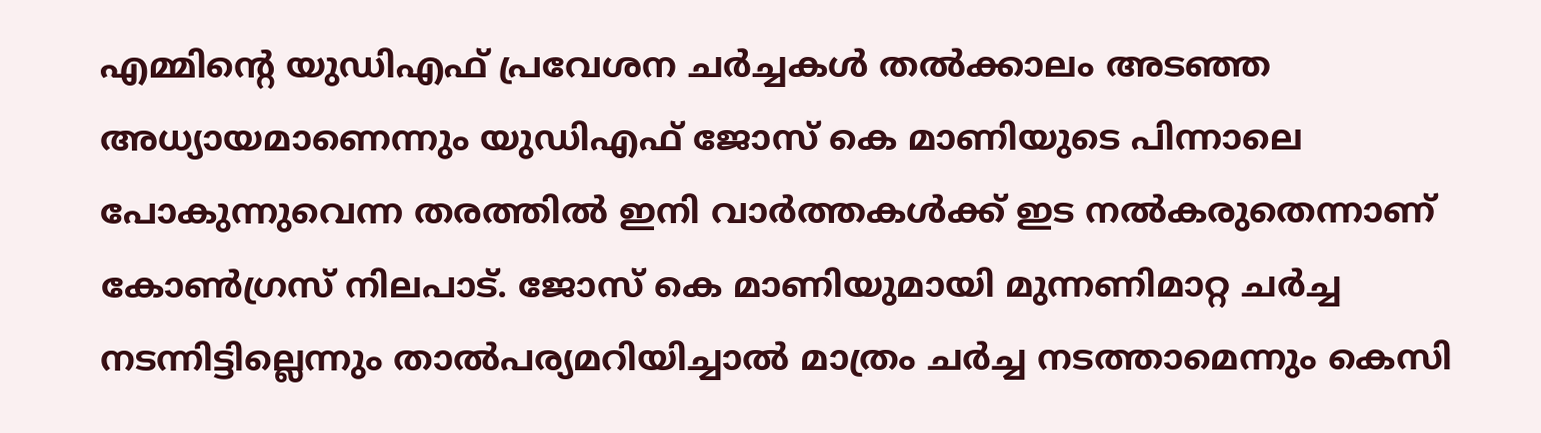എമ്മിന്റെ യുഡിഎഫ് പ്രവേശന ചര്‍ച്ചകള്‍ തല്‍ക്കാലം അടഞ്ഞ അധ്യായമാണെന്നും യുഡിഎഫ് ജോസ് കെ മാണിയുടെ പിന്നാലെ പോകുന്നുവെന്ന തരത്തില്‍ ഇനി വാര്‍ത്തകള്‍ക്ക് ഇട നല്‍കരുതെന്നാണ് കോണ്‍ഗ്രസ് നിലപാട്. ജോസ് കെ മാണിയുമായി മുന്നണിമാറ്റ ചര്‍ച്ച നടന്നിട്ടില്ലെന്നും താല്‍പര്യമറിയിച്ചാല്‍ മാത്രം ചര്‍ച്ച നടത്താമെന്നും കെസി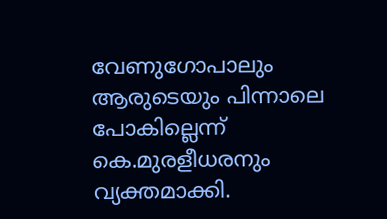വേണുഗോപാലും ആരുടെയും പിന്നാലെ പോകില്ലെന്ന് കെ.മുരളീധരനും വ്യക്തമാക്കി.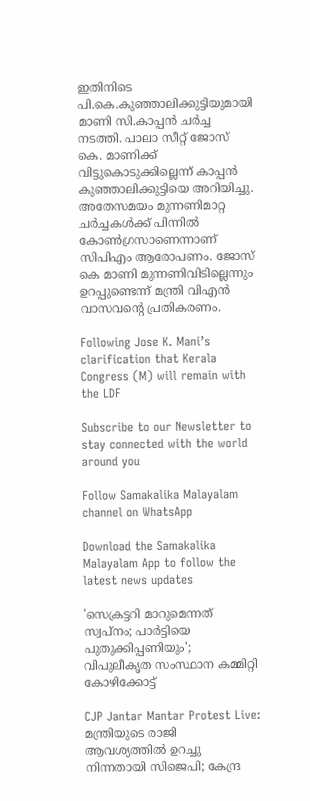ഇതിനിടെ പി.കെ.കുഞ്ഞാലിക്കുട്ടിയുമായി മാണി സി.കാപ്പന്‍ ചര്‍ച്ച നടത്തി. പാലാ സീറ്റ് ജോസ് കെ. മാണിക്ക് വിട്ടുകൊടുക്കില്ലെന്ന് കാപ്പന്‍ കുഞ്ഞാലിക്കുട്ടിയെ അറിയിച്ചു. അതേസമയം മുന്നണിമാറ്റ ചര്‍ച്ചകള്‍ക്ക് പിന്നില്‍ കോണ്‍ഗ്രസാണെന്നാണ് സിപിഎം ആരോപണം. ജോസ് കെ മാണി മുന്നണിവിടില്ലെന്നും ഉറപ്പുണ്ടെന്ന് മന്ത്രി വിഎന്‍ വാസവന്റെ പ്രതികരണം.

Following Jose K. Mani’s clarification that Kerala Congress (M) will remain with the LDF

Subscribe to our Newsletter to stay connected with the world around you

Follow Samakalika Malayalam channel on WhatsApp

Download the Samakalika Malayalam App to follow the latest news updates

'സെക്രട്ടറി മാറുമെന്നത് സ്വപ്‌നം; പാര്‍ട്ടിയെ പുതുക്കിപ്പണിയും'; വിപുലീകൃത സംസ്ഥാന കമ്മിറ്റി കോഴിക്കോട്ട്

CJP Jantar Mantar Protest Live: മന്ത്രിയുടെ രാജി ആവശ്യത്തിൽ ഉറച്ചു നിന്നതായി സിജെപി; കേന്ദ്ര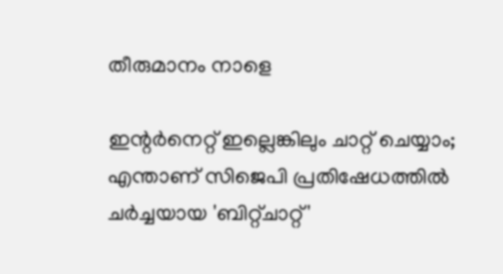തീരുമാനം നാളെ

ഇന്റര്‍നെറ്റ് ഇല്ലെങ്കിലും ചാറ്റ് ചെയ്യാം; എന്താണ് സിജെപി പ്രതിഷേധത്തില്‍ ചര്‍ച്ചയായ 'ബിറ്റ്ചാറ്റ്'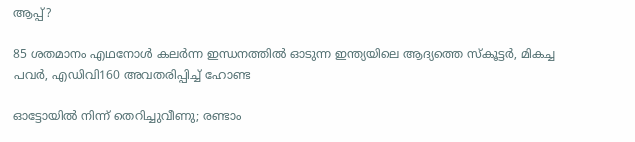ആപ്പ്?

85 ശതമാനം എഥനോള്‍ കലര്‍ന്ന ഇന്ധനത്തില്‍ ഓടുന്ന ഇന്ത്യയിലെ ആദ്യത്തെ സ്‌കൂട്ടര്‍, മികച്ച പവര്‍, എഡിവി160 അവതരിപ്പിച്ച് ഹോണ്ട

ഓട്ടോയില്‍ നിന്ന് തെറിച്ചുവീണു; രണ്ടാം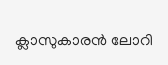ക്ലാസുകാരന്‍ ലോറി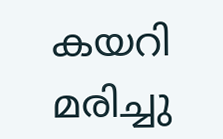കയറി മരിച്ചു